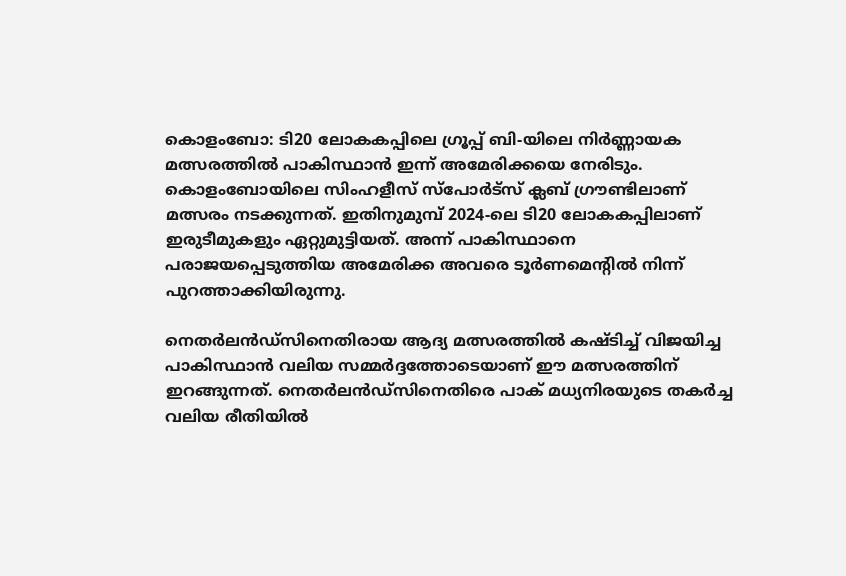കൊളംബോ: ടി20 ലോകകപ്പിലെ ഗ്രൂപ്പ് ബി-യിലെ നിർണ്ണായക മത്സരത്തിൽ പാകിസ്ഥാൻ ഇന്ന് അമേരിക്കയെ നേരിടും. കൊളംബോയിലെ സിംഹളീസ് സ്പോർട്സ് ക്ലബ് ഗ്രൗണ്ടിലാണ് മത്സരം നടക്കുന്നത്. ഇതിനുമുമ്പ് 2024-ലെ ടി20 ലോകകപ്പിലാണ് ഇരുടീമുകളും ഏറ്റുമുട്ടിയത്. അന്ന് പാകിസ്ഥാനെ പരാജയപ്പെടുത്തിയ അമേരിക്ക അവരെ ടൂർണമെന്റിൽ നിന്ന് പുറത്താക്കിയിരുന്നു.

നെതർലൻഡ്‌സിനെതിരായ ആദ്യ മത്സരത്തിൽ കഷ്ടിച്ച് വിജയിച്ച പാകിസ്ഥാൻ വലിയ സമ്മർദ്ദത്തോടെയാണ് ഈ മത്സരത്തിന് ഇറങ്ങുന്നത്. നെതർലൻഡ്‌സിനെതിരെ പാക് മധ്യനിരയുടെ തകർച്ച വലിയ രീതിയിൽ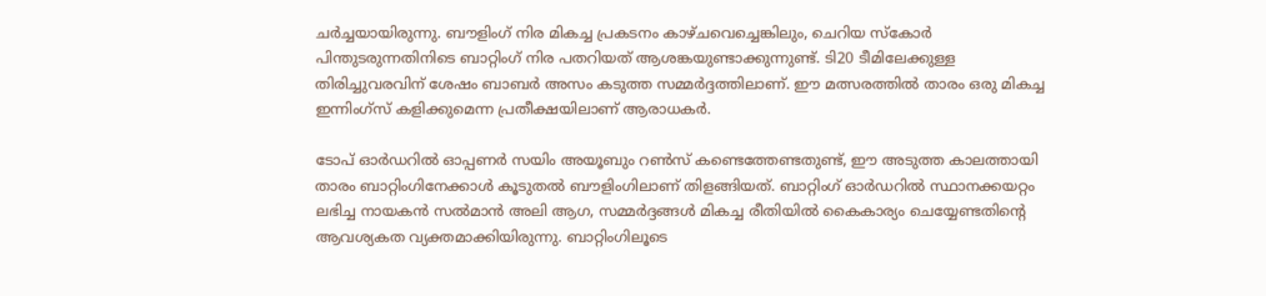ചർച്ചയായിരുന്നു. ബൗളിംഗ് നിര മികച്ച പ്രകടനം കാഴ്ചവെച്ചെങ്കിലും, ചെറിയ സ്കോർ പിന്തുടരുന്നതിനിടെ ബാറ്റിംഗ് നിര പതറിയത് ആശങ്കയുണ്ടാക്കുന്നുണ്ട്. ടി20 ടീമിലേക്കുള്ള തിരിച്ചുവരവിന് ശേഷം ബാബർ അസം കടുത്ത സമ്മർദ്ദത്തിലാണ്. ഈ മത്സരത്തിൽ താരം ഒരു മികച്ച ഇന്നിംഗ്സ് കളിക്കുമെന്ന പ്രതീക്ഷയിലാണ് ആരാധകർ.

ടോപ് ഓർഡറിൽ ഓപ്പണർ സയിം അയൂബും റൺസ് കണ്ടെത്തേണ്ടതുണ്ട്, ഈ അടുത്ത കാലത്തായി താരം ബാറ്റിംഗിനേക്കാൾ കൂടുതൽ ബൗളിംഗിലാണ് തിളങ്ങിയത്. ബാറ്റിംഗ് ഓർഡറിൽ സ്ഥാനക്കയറ്റം ലഭിച്ച നായകൻ സൽമാൻ അലി ആഗ, സമ്മർദ്ദങ്ങൾ മികച്ച രീതിയിൽ കൈകാര്യം ചെയ്യേണ്ടതിന്റെ ആവശ്യകത വ്യക്തമാക്കിയിരുന്നു. ബാറ്റിംഗിലൂടെ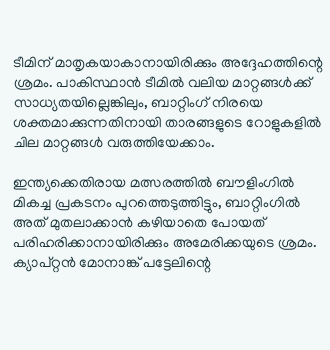ടീമിന് മാതൃകയാകാനായിരിക്കും അദ്ദേഹത്തിന്റെ ശ്രമം. പാകിസ്ഥാൻ ടീമിൽ വലിയ മാറ്റങ്ങൾക്ക് സാധ്യതയില്ലെങ്കിലും, ബാറ്റിംഗ് നിരയെ ശക്തമാക്കുന്നതിനായി താരങ്ങളുടെ റോളുകളിൽ ചില മാറ്റങ്ങൾ വരുത്തിയേക്കാം.

ഇന്ത്യക്കെതിരായ മത്സരത്തിൽ ബൗളിംഗിൽ മികച്ച പ്രകടനം പുറത്തെടുത്തിട്ടും, ബാറ്റിംഗിൽ അത് മുതലാക്കാൻ കഴിയാതെ പോയത് പരിഹരിക്കാനായിരിക്കും അമേരിക്കയുടെ ശ്രമം. ക്യാപ്റ്റൻ മോനാങ്ക് പട്ടേലിന്റെ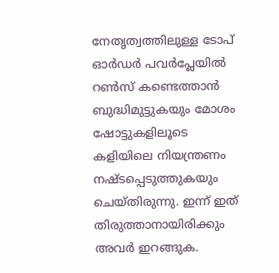നേതൃത്വത്തിലുള്ള ടോപ് ഓർഡർ പവർപ്ലേയിൽ റൺസ് കണ്ടെത്താൻ ബുദ്ധിമുട്ടുകയും മോശം ഷോട്ടുകളിലൂടെ കളിയിലെ നിയന്ത്രണം നഷ്ടപ്പെടുത്തുകയും ചെയ്തിരുന്നു. ഇന്ന് ഇത് തിരുത്താനായിരിക്കും അവർ ഇറങ്ങുക.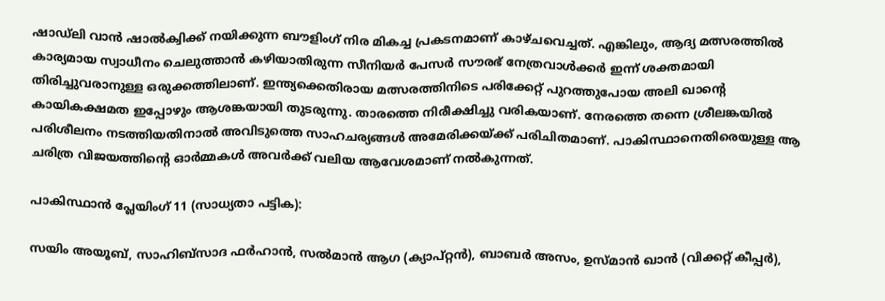ഷാഡ്ലി വാൻ ഷാൽക്വിക്ക് നയിക്കുന്ന ബൗളിംഗ് നിര മികച്ച പ്രകടനമാണ് കാഴ്ചവെച്ചത്. എങ്കിലും, ആദ്യ മത്സരത്തിൽ കാര്യമായ സ്വാധീനം ചെലുത്താൻ കഴിയാതിരുന്ന സീനിയർ പേസർ സൗരഭ് നേത്രവാൾക്കർ ഇന്ന് ശക്തമായി തിരിച്ചുവരാനുള്ള ഒരുക്കത്തിലാണ്. ഇന്ത്യക്കെതിരായ മത്സരത്തിനിടെ പരിക്കേറ്റ് പുറത്തുപോയ അലി ഖാന്റെ കായികക്ഷമത ഇപ്പോഴും ആശങ്കയായി തുടരുന്നു. താരത്തെ നിരീക്ഷിച്ചു വരികയാണ്. നേരത്തെ തന്നെ ശ്രീലങ്കയിൽ പരിശീലനം നടത്തിയതിനാൽ അവിടുത്തെ സാഹചര്യങ്ങൾ അമേരിക്കയ്ക്ക് പരിചിതമാണ്. പാകിസ്ഥാനെതിരെയുള്ള ആ ചരിത്ര വിജയത്തിന്റെ ഓർമ്മകൾ അവർക്ക് വലിയ ആവേശമാണ് നൽകുന്നത്.

പാകിസ്ഥാൻ പ്ലേയിംഗ് 11 (സാധ്യതാ പട്ടിക):

സയിം അയൂബ്, സാഹിബ്സാദ ഫർഹാൻ, സൽമാൻ ആഗ (ക്യാപ്റ്റൻ), ബാബർ അസം, ഉസ്മാൻ ഖാൻ (വിക്കറ്റ് കീപ്പർ),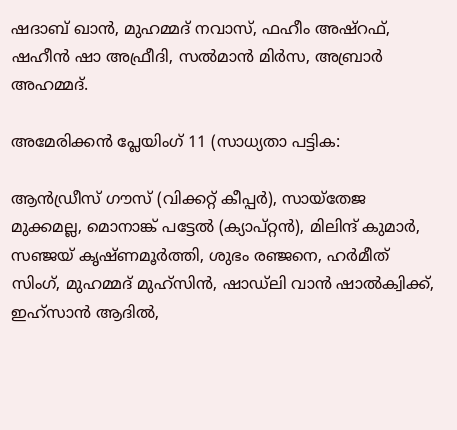ഷദാബ് ഖാൻ, മുഹമ്മദ് നവാസ്, ഫഹീം അഷ്റഫ്, ഷഹീൻ ഷാ അഫ്രീദി, സൽമാൻ മിർസ, അബ്രാർ അഹമ്മദ്.

അമേരിക്കൻ പ്ലേയിംഗ് 11 (സാധ്യതാ പട്ടിക:

ആൻഡ്രീസ് ഗൗസ് (വിക്കറ്റ് കീപ്പർ), സായ്തേജ മുക്കമല്ല, മൊനാങ്ക് പട്ടേൽ (ക്യാപ്റ്റൻ), മിലിന്ദ് കുമാർ, സഞ്ജയ് കൃഷ്ണമൂർത്തി, ശുഭം രഞ്ജനെ, ഹർമീത് സിംഗ്, മുഹമ്മദ് മുഹ്സിൻ, ഷാഡ്ലി വാൻ ഷാൽക്വിക്ക്, ഇഹ്സാൻ ആദിൽ,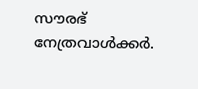സൗരഭ് നേത്രവാൾക്കർ.